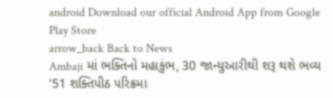android Download our official Android App from Google Play Store
arrow_back Back to News
Ambaji માં ભક્તિનો મહાકુંભ, 30 જાન્યુઆરીથી શરૂ થશે ભવ્ય '51 શક્તિપીઠ પરિક્રમા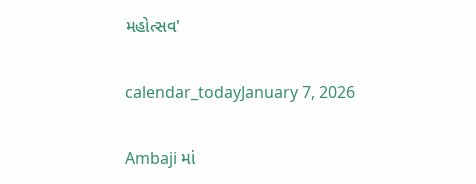મહોત્સવ'

calendar_todayJanuary 7, 2026

Ambaji માં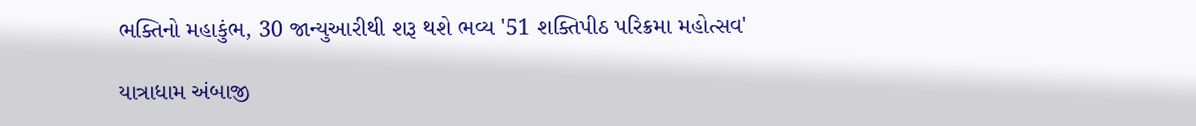ભક્તિનો મહાકુંભ, 30 જાન્યુઆરીથી શરૂ થશે ભવ્ય '51 શક્તિપીઠ પરિક્રમા મહોત્સવ'

યાત્રાધામ અંબાજી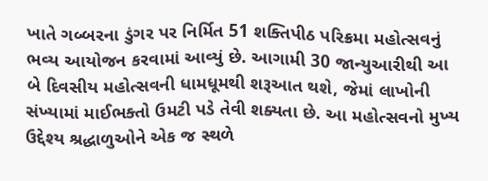ખાતે ગબ્બરના ડુંગર પર નિર્મિત 51 શક્તિપીઠ પરિક્રમા મહોત્સવનું ભવ્ય આયોજન કરવામાં આવ્યું છે. આગામી 30 જાન્યુઆરીથી આ બે દિવસીય મહોત્સવની ધામધૂમથી શરૂઆત થશે, જેમાં લાખોની સંખ્યામાં માઈભક્તો ઉમટી પડે તેવી શક્યતા છે. આ મહોત્સવનો મુખ્ય ઉદ્દેશ્ય શ્રદ્ધાળુઓને એક જ સ્થળે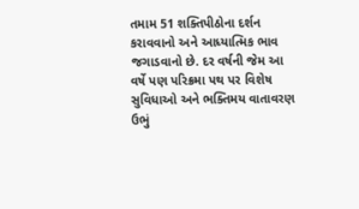તમામ 51 શક્તિપીઠોના દર્શન કરાવવાનો અને આધ્યાત્મિક ભાવ જગાડવાનો છે. દર વર્ષની જેમ આ વર્ષે પણ પરિક્રમા પથ પર વિશેષ સુવિધાઓ અને ભક્તિમય વાતાવરણ ઉભું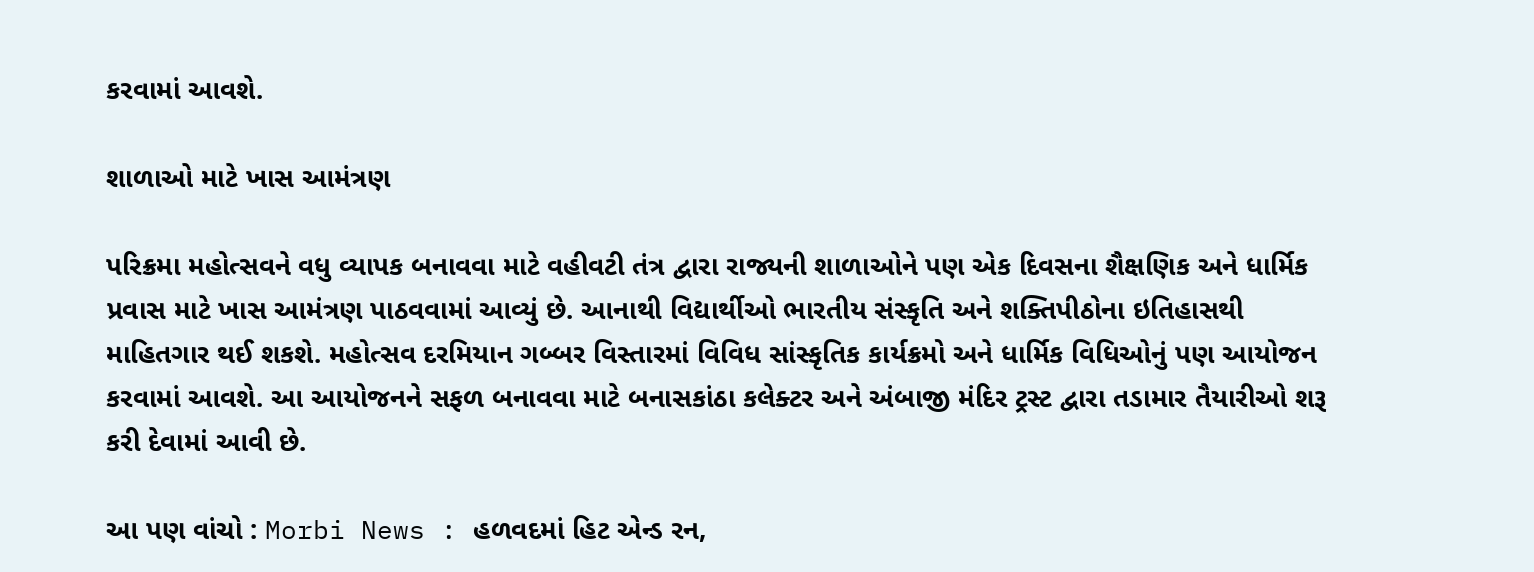કરવામાં આવશે.

શાળાઓ માટે ખાસ આમંત્રણ

પરિક્રમા મહોત્સવને વધુ વ્યાપક બનાવવા માટે વહીવટી તંત્ર દ્વારા રાજ્યની શાળાઓને પણ એક દિવસના શૈક્ષણિક અને ધાર્મિક પ્રવાસ માટે ખાસ આમંત્રણ પાઠવવામાં આવ્યું છે. આનાથી વિદ્યાર્થીઓ ભારતીય સંસ્કૃતિ અને શક્તિપીઠોના ઇતિહાસથી માહિતગાર થઈ શકશે. મહોત્સવ દરમિયાન ગબ્બર વિસ્તારમાં વિવિધ સાંસ્કૃતિક કાર્યક્રમો અને ધાર્મિક વિધિઓનું પણ આયોજન કરવામાં આવશે. આ આયોજનને સફળ બનાવવા માટે બનાસકાંઠા કલેક્ટર અને અંબાજી મંદિર ટ્રસ્ટ દ્વારા તડામાર તૈયારીઓ શરૂ કરી દેવામાં આવી છે.

આ પણ વાંચો : Morbi News : હળવદમાં હિટ એન્ડ રન,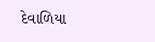દેવાળિયા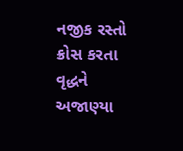નજીક રસ્તો ક્રોસ કરતા વૃદ્ધને અજાણ્યા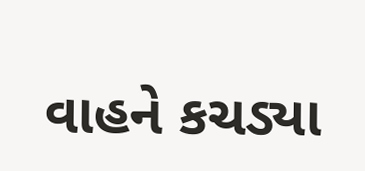વાહને કચડ્યા